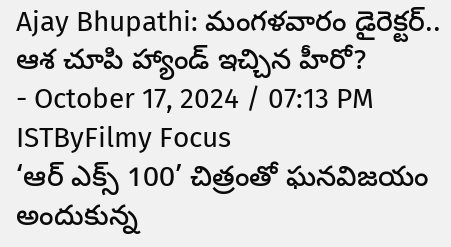Ajay Bhupathi: మంగళవారం డైరెక్టర్.. ఆశ చూపి హ్యాండ్ ఇచ్చిన హీరో?
- October 17, 2024 / 07:13 PM ISTByFilmy Focus
‘ఆర్ ఎక్స్ 100’ చిత్రంతో ఘనవిజయం అందుకున్న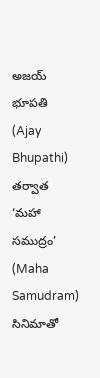అజయ్ భూపతి (Ajay Bhupathi) తర్వాత ‘మహా సముద్రం’ (Maha Samudram) సినిమాతో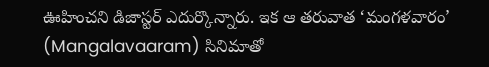ఊహించని డిజాస్టర్ ఎదుర్కొన్నారు. ఇక ఆ తరువాత ‘మంగళవారం’ (Mangalavaaram) సినిమాతో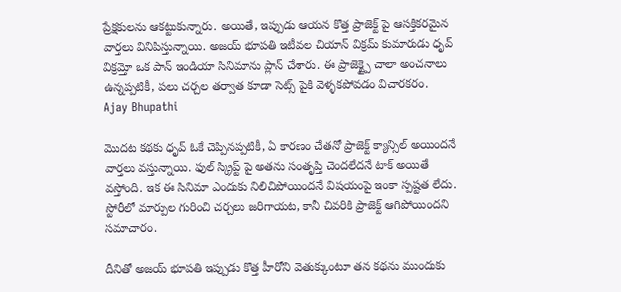ప్రేక్షకులను ఆకట్టుకున్నారు. అయితే, ఇప్పుడు ఆయన కొత్త ప్రాజెక్ట్ పై ఆసక్తికరమైన వార్తలు వినిపిస్తున్నాయి. అజయ్ భూపతి ఇటీవల చియాన్ విక్రమ్ కుమారుడు ధృవ్ విక్రమ్తో ఒక పాన్ ఇండియా సినిమాను ప్లాన్ చేశారు. ఈ ప్రాజెక్ట్పై చాలా అంచనాలు ఉన్నప్పటికీ, పలు చర్చల తర్వాత కూడా సెట్స్ పైకి వెళ్ళకపోవడం విచారకరం.
Ajay Bhupathi

మొదట కథకు ధృవ్ ఓకే చెప్పినప్పటికీ, ఏ కారణం చేతనో ప్రాజెక్ట్ క్యాన్సిల్ అయిందనే వార్తలు వస్తున్నాయి. ఫుల్ స్క్రిప్ట్ పై అతను సంతృప్తి చెందలేదనే టాక్ అయితే వస్తోంది. ఇక ఈ సినిమా ఎందుకు నిలిచిపోయిందనే విషయంపై ఇంకా స్పష్టత లేదు. స్టోరీలో మార్పుల గురించి చర్చలు జరిగాయట, కానీ చివరికి ప్రాజెక్ట్ ఆగిపోయిందని సమాచారం.

దీనితో అజయ్ భూపతి ఇప్పుడు కొత్త హీరోని వెతుక్కుంటూ తన కథను ముందుకు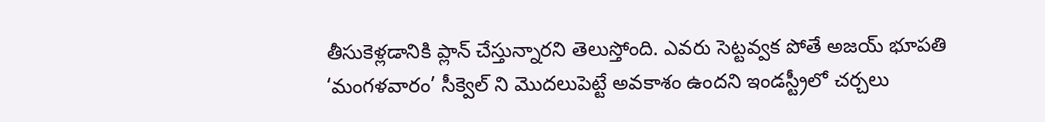తీసుకెళ్లడానికి ప్లాన్ చేస్తున్నారని తెలుస్తోంది. ఎవరు సెట్టవ్వక పోతే అజయ్ భూపతి ‘మంగళవారం’ సీక్వెల్ ని మొదలుపెట్టే అవకాశం ఉందని ఇండస్ట్రీలో చర్చలు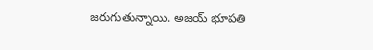జరుగుతున్నాయి. అజయ్ భూపతి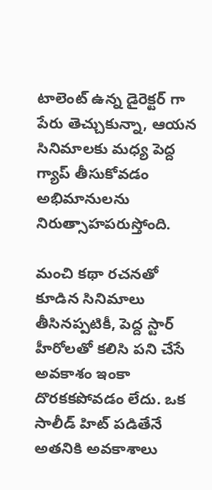టాలెంట్ ఉన్న డైరెక్టర్ గా పేరు తెచ్చుకున్నా, ఆయన సినిమాలకు మధ్య పెద్ద గ్యాప్ తీసుకోవడం అభిమానులను నిరుత్సాహపరుస్తోంది.

మంచి కథా రచనతో కూడిన సినిమాలు తీసినప్పటికీ, పెద్ద స్టార్ హీరోలతో కలిసి పని చేసే అవకాశం ఇంకా దొరకకపోవడం లేదు. ఒక సాలీడ్ హిట్ పడితేనే అతనికి అవకాశాలు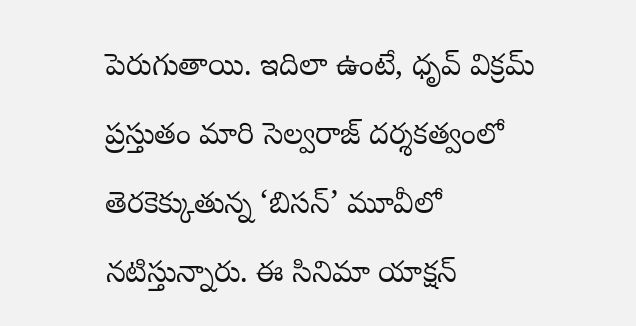పెరుగుతాయి. ఇదిలా ఉంటే, ధృవ్ విక్రమ్ ప్రస్తుతం మారి సెల్వరాజ్ దర్శకత్వంలో తెరకెక్కుతున్న ‘బిసన్’ మూవీలో నటిస్తున్నారు. ఈ సినిమా యాక్షన్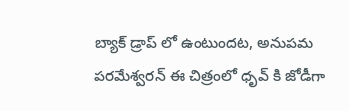బ్యాక్ డ్రాప్ లో ఉంటుందట, అనుపమ పరమేశ్వరన్ ఈ చిత్రంలో ధృవ్ కి జోడీగా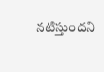నటిస్తుందని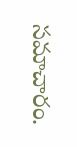సమాచారం.